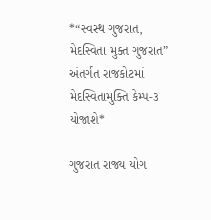*“સ્વસ્થ ગુજરાત, મેદસ્વિતા મુક્ત ગુજરાત” અંતર્ગત રાજકોટમાં મેદસ્વિતામુક્તિ કેમ્પ-૩ યોજાશે*

ગુજરાત રાજ્ય યોગ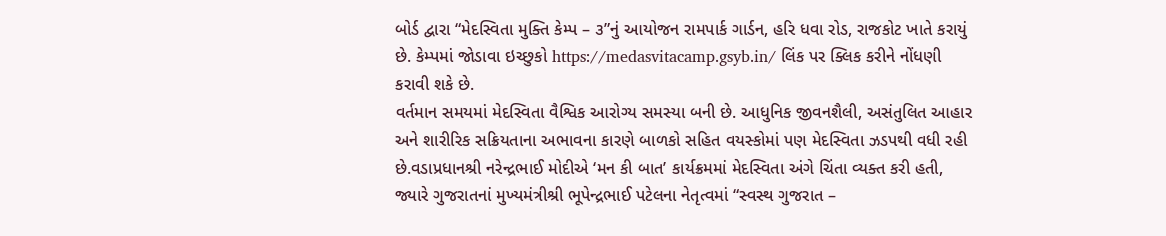બોર્ડ દ્વારા “મેદસ્વિતા મુક્તિ કેમ્પ – ૩”નું આયોજન રામપાર્ક ગાર્ડન, હરિ ધવા રોડ, રાજકોટ ખાતે કરાયું છે. કેમ્પમાં જોડાવા ઇચ્છુકો https://medasvitacamp.gsyb.in/ લિંક પર ક્લિક કરીને નોંધણી કરાવી શકે છે.
વર્તમાન સમયમાં મેદસ્વિતા વૈશ્વિક આરોગ્ય સમસ્યા બની છે. આધુનિક જીવનશૈલી, અસંતુલિત આહાર અને શારીરિક સક્રિયતાના અભાવના કારણે બાળકો સહિત વયસ્કોમાં પણ મેદસ્વિતા ઝડપથી વધી રહી છે.વડાપ્રધાનશ્રી નરેન્દ્રભાઈ મોદીએ ‘મન કી બાત’ કાર્યક્રમમાં મેદસ્વિતા અંગે ચિંતા વ્યક્ત કરી હતી, જ્યારે ગુજરાતનાં મુખ્યમંત્રીશ્રી ભૂપેન્દ્રભાઈ પટેલના નેતૃત્વમાં “સ્વસ્થ ગુજરાત –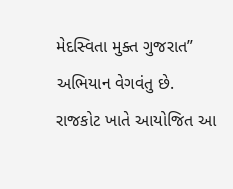મેદસ્વિતા મુક્ત ગુજરાત” અભિયાન વેગવંતુ છે.
રાજકોટ ખાતે આયોજિત આ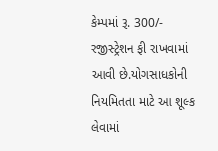કેમ્પમાં રૂ. 300/- રજીસ્ટ્રેશન ફી રાખવામાં આવી છે.યોગસાધકોની નિયમિતતા માટે આ શૂલ્ક લેવામાં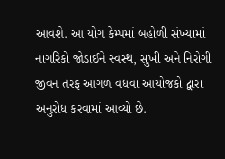આવશે. આ યોગ કેમ્પમાં બહોળી સંખ્યામાં નાગરિકો જોડાઈને સ્વસ્થ, સુખી અને નિરોગી જીવન તરફ આગળ વધવા આયોજકો દ્વારા અનુરોધ કરવામાં આવ્યો છે.